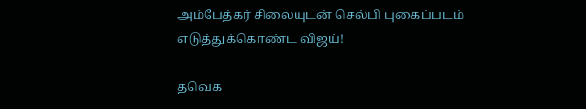அம்பேத்கர் சிலையுடன் செல்பி புகைப்படம் எடுத்துக்கொண்ட விஜய்!

தவெக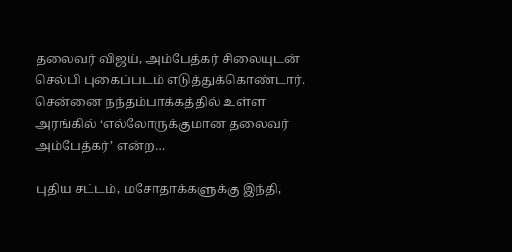தலைவர் விஜய், அம்பேத்கர் சிலையுடன் செல்பி புகைப்படம் எடுத்துக்கொண்டார். சென்னை நந்தம்பாக்கத்தில் உள்ள அரங்கில் ‘எல்லோருக்குமான தலைவர் அம்பேத்கர்’ என்ற…

புதிய சட்டம், மசோதாக்களுக்கு இந்தி,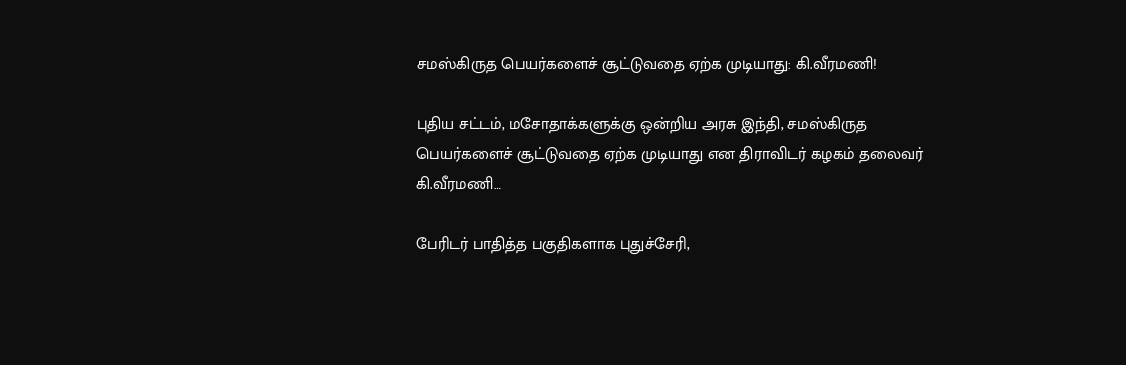சமஸ்கிருத பெயர்களைச் சூட்டுவதை ஏற்க முடியாது: கி.வீரமணி!

புதிய சட்டம், மசோதாக்களுக்கு ஒன்றிய அரசு இந்தி, சமஸ்கிருத பெயர்களைச் சூட்டுவதை ஏற்க முடியாது என திராவிடர் கழகம் தலைவர் கி.வீரமணி…

பேரிடர் பாதித்த பகுதிகளாக புதுச்சேரி,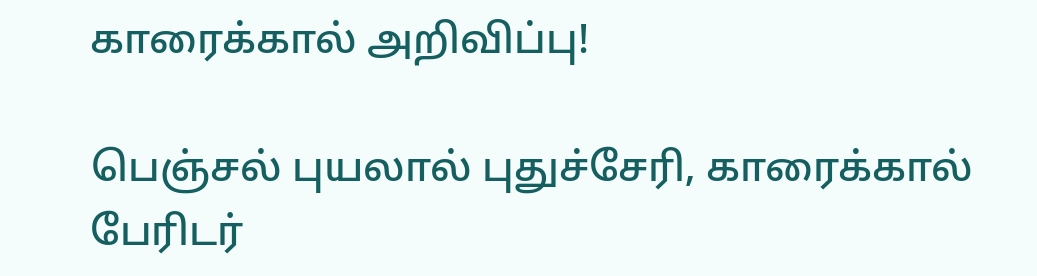காரைக்கால் அறிவிப்பு!

பெஞ்சல் புயலால் புதுச்சேரி, காரைக்கால் பேரிடர்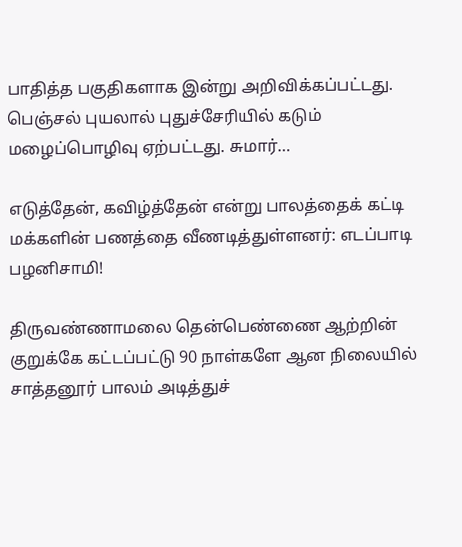பாதித்த பகுதிகளாக இன்று அறிவிக்கப்பட்டது. பெஞ்சல் புயலால் புதுச்சேரியில் கடும் மழைப்பொழிவு ஏற்பட்டது. சுமார்…

எடுத்தேன், கவிழ்த்தேன் என்று பாலத்தைக் கட்டி மக்களின் பணத்தை வீணடித்துள்ளனர்: எடப்பாடி பழனிசாமி!

திருவண்ணாமலை தென்பெண்ணை ஆற்றின் குறுக்கே கட்டப்பட்டு 90 நாள்களே ஆன நிலையில் சாத்தனூர் பாலம் அடித்துச்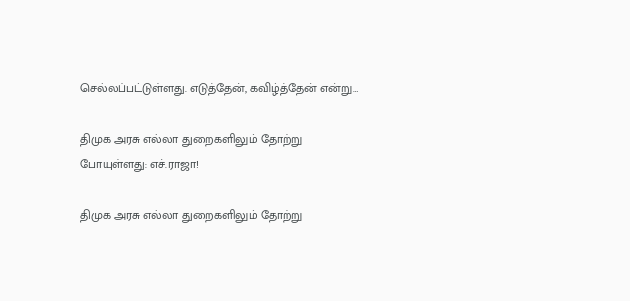செல்லப்பட்டுள்ளது. எடுத்தேன், கவிழ்த்தேன் என்று…

திமுக அரசு எல்லா துறைகளிலும் தோற்று போயுள்ளது: எச்.ராஜா!

திமுக அரசு எல்லா துறைகளிலும் தோற்று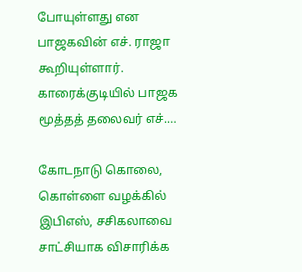போயுள்ளது என பாஜகவின் எச். ராஜா கூறியுள்ளார். காரைக்குடியில் பாஜக மூத்தத் தலைவர் எச்.…

கோடநாடு கொலை, கொள்ளை வழக்கில் இபிஎஸ், சசிகலாவை சாட்சியாக விசாரிக்க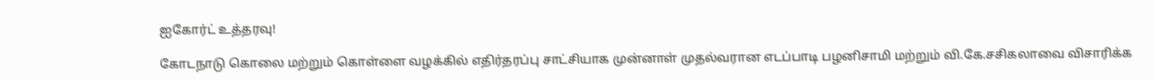ஐகோர்ட் உத்தரவு!

கோடநாடு கொலை மற்றும் கொள்ளை வழக்கில் எதிர்தரப்பு சாட்சியாக முன்னாள் முதல்வரான எடப்பாடி பழனிசாமி மற்றும் வி.கே.சசிகலாவை விசாரிக்க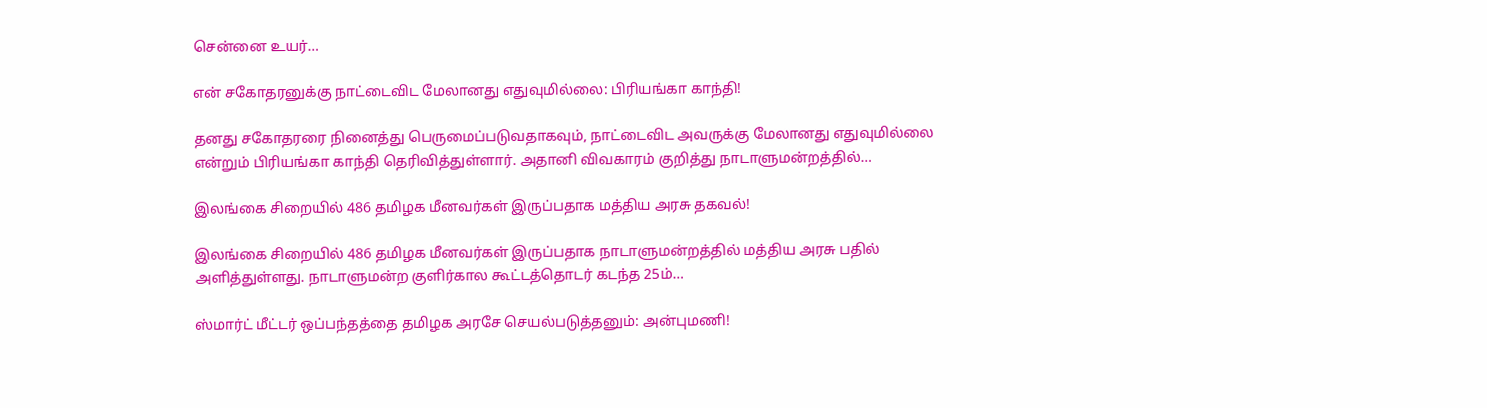சென்னை உயர்…

என் சகோதரனுக்கு நாட்டைவிட மேலானது எதுவுமில்லை: பிரியங்கா காந்தி!

தனது சகோதரரை நினைத்து பெருமைப்படுவதாகவும், நாட்டைவிட அவருக்கு மேலானது எதுவுமில்லை என்றும் பிரியங்கா காந்தி தெரிவித்துள்ளார். அதானி விவகாரம் குறித்து நாடாளுமன்றத்தில்…

இலங்கை சிறையில் 486 தமிழக மீனவர்கள் இருப்பதாக மத்திய அரசு தகவல்!

இலங்கை சிறையில் 486 தமிழக மீனவர்கள் இருப்பதாக நாடாளுமன்றத்தில் மத்திய அரசு பதில் அளித்துள்ளது. நாடாளுமன்ற குளிர்கால கூட்டத்தொடர் கடந்த 25ம்…

ஸ்மார்ட் மீட்டர் ஒப்பந்தத்தை தமிழக அரசே செயல்படுத்தனும்: அன்புமணி!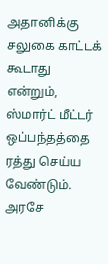அதானிக்கு சலுகை காட்டக் கூடாது என்றும், ஸ்மார்ட் மீட்டர் ஒப்பந்தத்தை ரத்து செய்ய வேண்டும். அரசே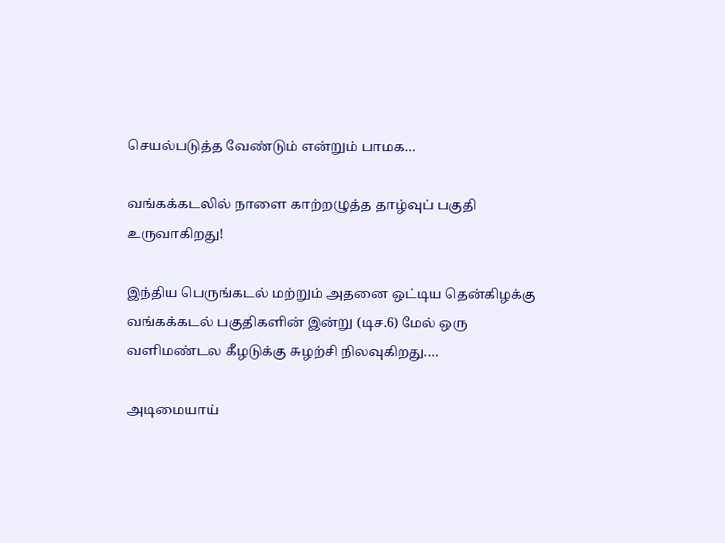செயல்படுத்த வேண்டும் என்றும் பாமக…

வங்கக்கடலில் நாளை காற்றழுத்த தாழ்வுப் பகுதி உருவாகிறது!

இந்திய பெருங்கடல் மற்றும் அதனை ஒட்டிய தென்கிழக்கு வங்கக்கடல் பகுதிகளின் இன்று (டிச.6) மேல் ஒரு வளிமண்டல கீழடுக்கு சுழற்சி நிலவுகிறது.…

அடிமையாய்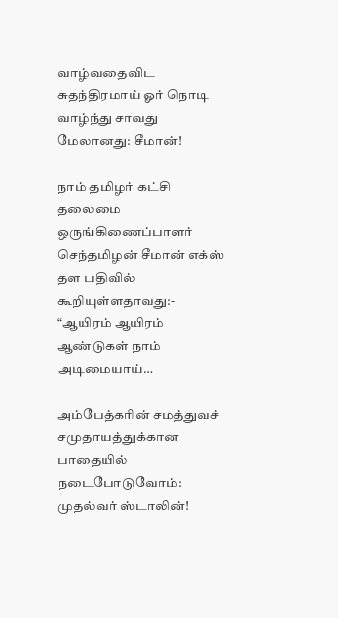வாழ்வதைவிட சுதந்திரமாய் ஓர் நொடி வாழ்ந்து சாவது மேலானது: சீமான்!

நாம் தமிழர் கட்சி தலைமை ஒருங்கிணைப்பாளர் செந்தமிழன் சீமான் எக்ஸ் தள பதிவில் கூறியுள்ளதாவது:- “ஆயிரம் ஆயிரம் ஆண்டுகள் நாம் அடிமையாய்…

அம்பேத்கரின் சமத்துவச் சமுதாயத்துக்கான பாதையில் நடைபோடுவோம்: முதல்வர் ஸ்டாலின்!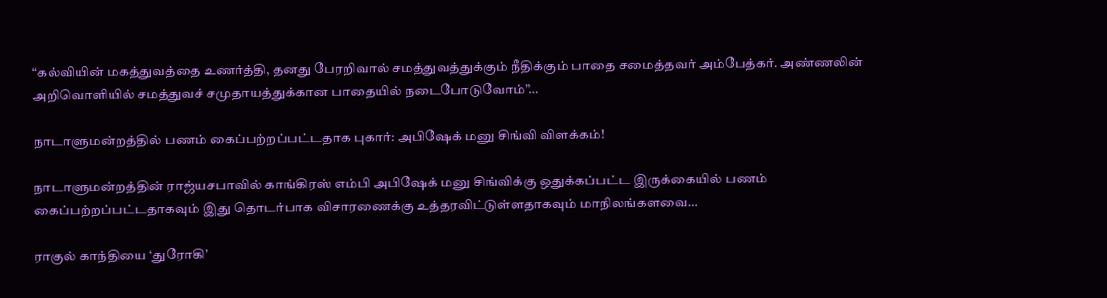“கல்வியின் மகத்துவத்தை உணர்த்தி, தனது பேரறிவால் சமத்துவத்துக்கும் நீதிக்கும் பாதை சமைத்தவர் அம்பேத்கர். அண்ணலின் அறிவொளியில் சமத்துவச் சமுதாயத்துக்கான பாதையில் நடைபோடுவோம்”…

நாடாளுமன்றத்தில் பணம் கைப்பற்றப்பட்டதாக புகார்: அபிஷேக் மனு சிங்வி விளக்கம்!

நாடாளுமன்றத்தின் ராஜ்யசபாவில் காங்கிரஸ் எம்பி அபிஷேக் மனு சிங்விக்கு ஒதுக்கப்பட்ட இருக்கையில் பணம் கைப்பற்றப்பட்டதாகவும் இது தொடர்பாக விசாரணைக்கு உத்தரவிட்டுள்ளதாகவும் மாநிலங்களவை…

ராகுல் காந்தியை ‘துரோகி’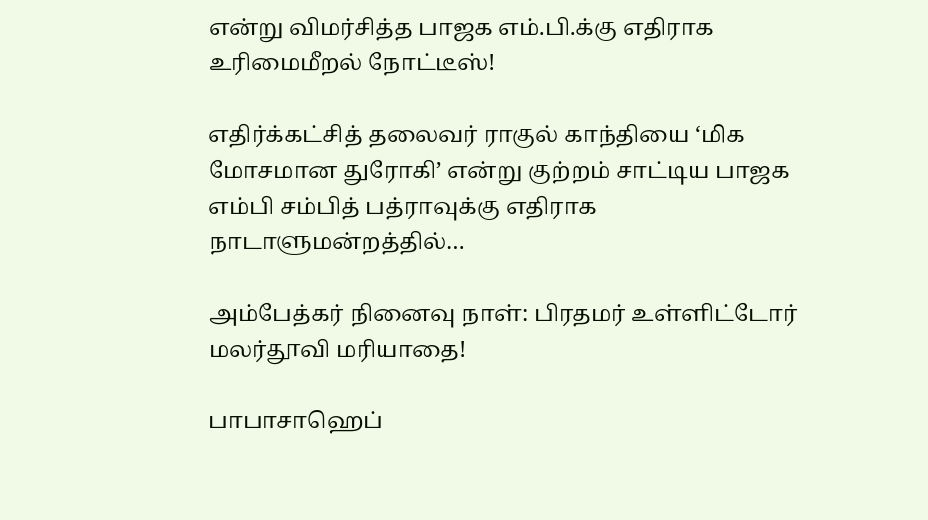என்று விமர்சித்த பாஜக எம்.பி.க்கு எதிராக உரிமைமீறல் நோட்டீஸ்!

எதிர்க்கட்சித் தலைவர் ராகுல் காந்தியை ‘மிக மோசமான துரோகி’ என்று குற்றம் சாட்டிய பாஜக எம்பி சம்பித் பத்ராவுக்கு எதிராக நாடாளுமன்றத்தில்…

அம்பேத்கர் நினைவு நாள்: பிரதமர் உள்ளிட்டோர் மலர்தூவி மரியாதை!

பாபாசாஹெப்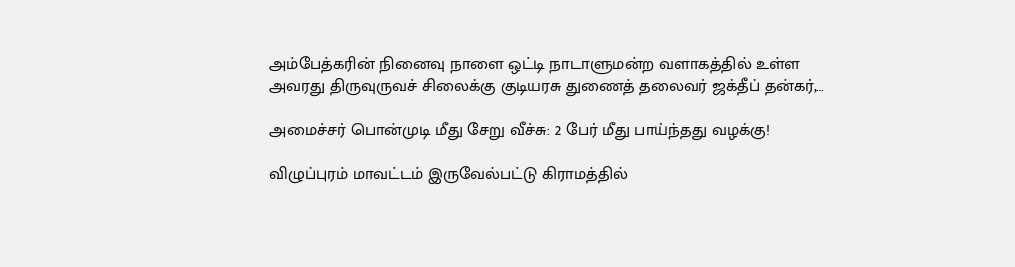அம்பேத்கரின் நினைவு நாளை ஒட்டி நாடாளுமன்ற வளாகத்தில் உள்ள அவரது திருவுருவச் சிலைக்கு குடியரசு துணைத் தலைவர் ஜக்தீப் தன்கர்,…

அமைச்சர் பொன்முடி மீது சேறு வீச்சு: 2 பேர் மீது பாய்ந்தது வழக்கு!

விழுப்புரம் மாவட்டம் இருவேல்பட்டு கிராமத்தில்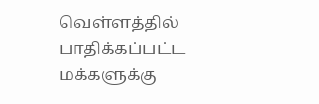வெள்ளத்தில் பாதிக்கப்பட்ட மக்களுக்கு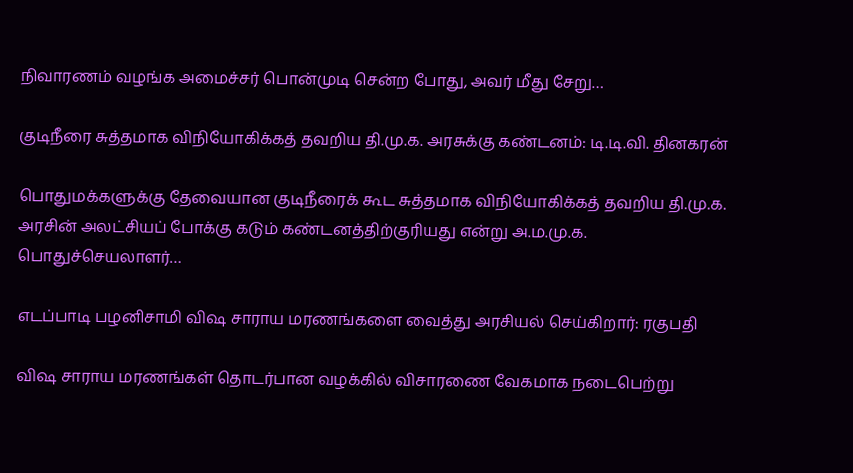நிவாரணம் வழங்க அமைச்சர் பொன்முடி சென்ற போது, அவர் மீது சேறு…

குடிநீரை சுத்தமாக விநியோகிக்கத் தவறிய தி.மு.க. அரசுக்கு கண்டனம்: டி.டி.வி. தினகரன்

பொதுமக்களுக்கு தேவையான குடிநீரைக் கூட சுத்தமாக விநியோகிக்கத் தவறிய தி.மு.க. அரசின் அலட்சியப் போக்கு கடும் கண்டனத்திற்குரியது என்று அ.ம.மு.க. பொதுச்செயலாளர்…

எடப்பாடி பழனிசாமி விஷ சாராய மரணங்களை வைத்து அரசியல் செய்கிறார்: ரகுபதி

விஷ சாராய மரணங்கள் தொடர்பான வழக்கில் விசாரணை வேகமாக நடைபெற்று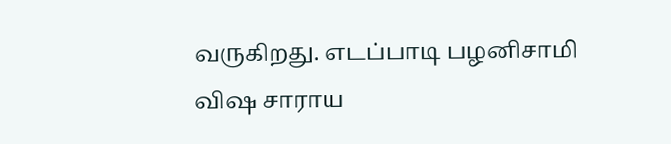வருகிறது. எடப்பாடி பழனிசாமி விஷ சாராய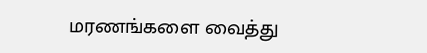மரணங்களை வைத்து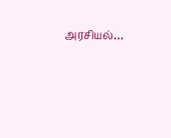அரசியல்…